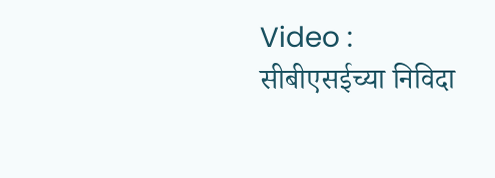Video : सीबीएसईच्या निविदा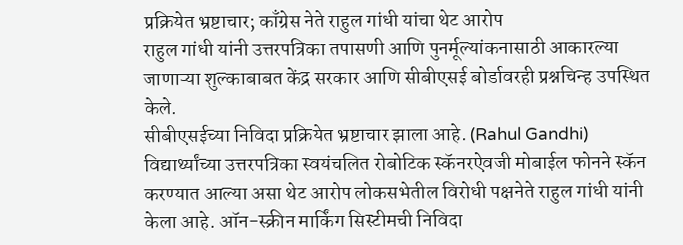प्रक्रियेत भ्रष्टाचार; काँग्रेस नेते राहुल गांधी यांचा थेट आरोप
राहुल गांधी यांनी उत्तरपत्रिका तपासणी आणि पुनर्मूल्यांकनासाठी आकारल्या जाणाऱ्या शुल्काबाबत केंद्र सरकार आणि सीबीएसई बोर्डावरही प्रश्नचिन्ह उपस्थित केले.
सीबीएसईच्या निविदा प्रक्रियेत भ्रष्टाचार झाला आहे. (Rahul Gandhi) विद्यार्थ्यांच्या उत्तरपत्रिका स्वयंचलित रोबोटिक स्कॅनरऐवजी मोबाईल फोनने स्कॅन करण्यात आल्या असा थेट आरोप लोकसभेतील विरोधी पक्षनेते राहुल गांधी यांनी केला आहे. ऑन-स्क्रीन मार्किंग सिस्टीमची निविदा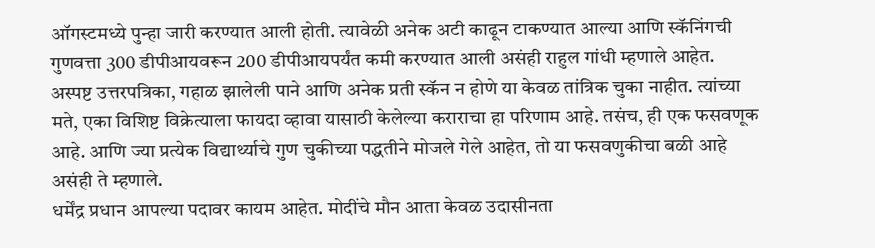ऑगस्टमध्ये पुन्हा जारी करण्यात आली होती. त्यावेळी अनेक अटी काढून टाकण्यात आल्या आणि स्कॅनिंगची गुणवत्ता 300 डीपीआयवरून 200 डीपीआयपर्यंत कमी करण्यात आली असंही राहुल गांधी म्हणाले आहेत.
अस्पष्ट उत्तरपत्रिका, गहाळ झालेली पाने आणि अनेक प्रती स्कॅन न होणे या केवळ तांत्रिक चुका नाहीत. त्यांच्या मते, एका विशिष्ट विक्रेत्याला फायदा व्हावा यासाठी केलेल्या कराराचा हा परिणाम आहे. तसंच, ही एक फसवणूक आहे. आणि ज्या प्रत्येक विद्यार्थ्याचे गुण चुकीच्या पद्धतीने मोजले गेले आहेत, तो या फसवणुकीचा बळी आहे असंही ते म्हणाले.
धर्मेंद्र प्रधान आपल्या पदावर कायम आहेत. मोदींचे मौन आता केवळ उदासीनता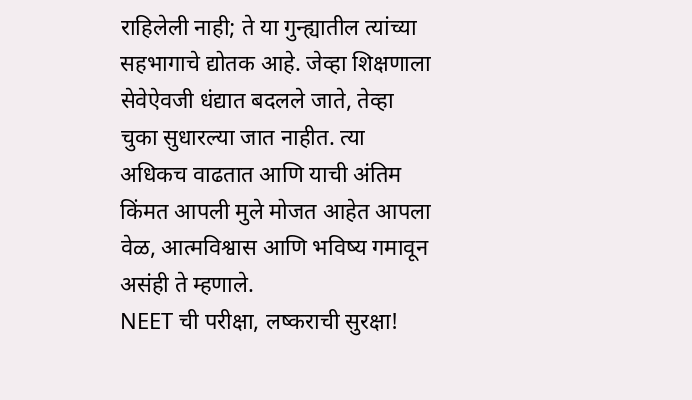राहिलेली नाही; ते या गुन्ह्यातील त्यांच्या सहभागाचे द्योतक आहे. जेव्हा शिक्षणाला सेवेऐवजी धंद्यात बदलले जाते, तेव्हा चुका सुधारल्या जात नाहीत. त्या अधिकच वाढतात आणि याची अंतिम किंमत आपली मुले मोजत आहेत आपला वेळ, आत्मविश्वास आणि भविष्य गमावून असंही ते म्हणाले.
NEET ची परीक्षा, लष्कराची सुरक्षा!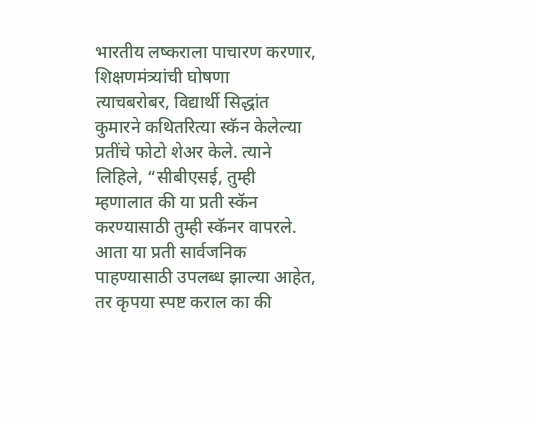भारतीय लष्कराला पाचारण करणार, शिक्षणमंत्र्यांची घोषणा
त्याचबरोबर, विद्यार्थी सिद्धांत कुमारने कथितरित्या स्कॅन केलेल्या प्रतींचे फोटो शेअर केले. त्याने लिहिले, “सीबीएसई, तुम्ही म्हणालात की या प्रती स्कॅन करण्यासाठी तुम्ही स्कॅनर वापरले. आता या प्रती सार्वजनिक पाहण्यासाठी उपलब्ध झाल्या आहेत, तर कृपया स्पष्ट कराल का की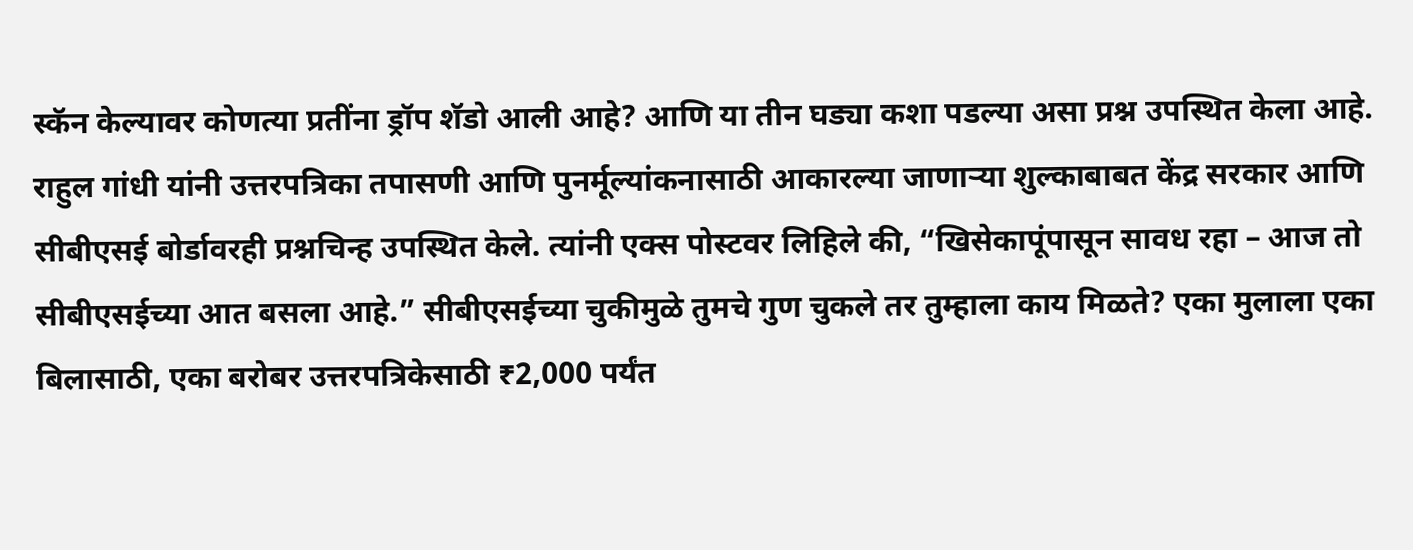स्कॅन केल्यावर कोणत्या प्रतींना ड्रॉप शॅडो आली आहे? आणि या तीन घड्या कशा पडल्या असा प्रश्न उपस्थित केला आहे.
राहुल गांधी यांनी उत्तरपत्रिका तपासणी आणि पुनर्मूल्यांकनासाठी आकारल्या जाणाऱ्या शुल्काबाबत केंद्र सरकार आणि सीबीएसई बोर्डावरही प्रश्नचिन्ह उपस्थित केले. त्यांनी एक्स पोस्टवर लिहिले की, “खिसेकापूंपासून सावध रहा – आज तो सीबीएसईच्या आत बसला आहे.” सीबीएसईच्या चुकीमुळे तुमचे गुण चुकले तर तुम्हाला काय मिळते? एका मुलाला एका बिलासाठी, एका बरोबर उत्तरपत्रिकेसाठी ₹2,000 पर्यंत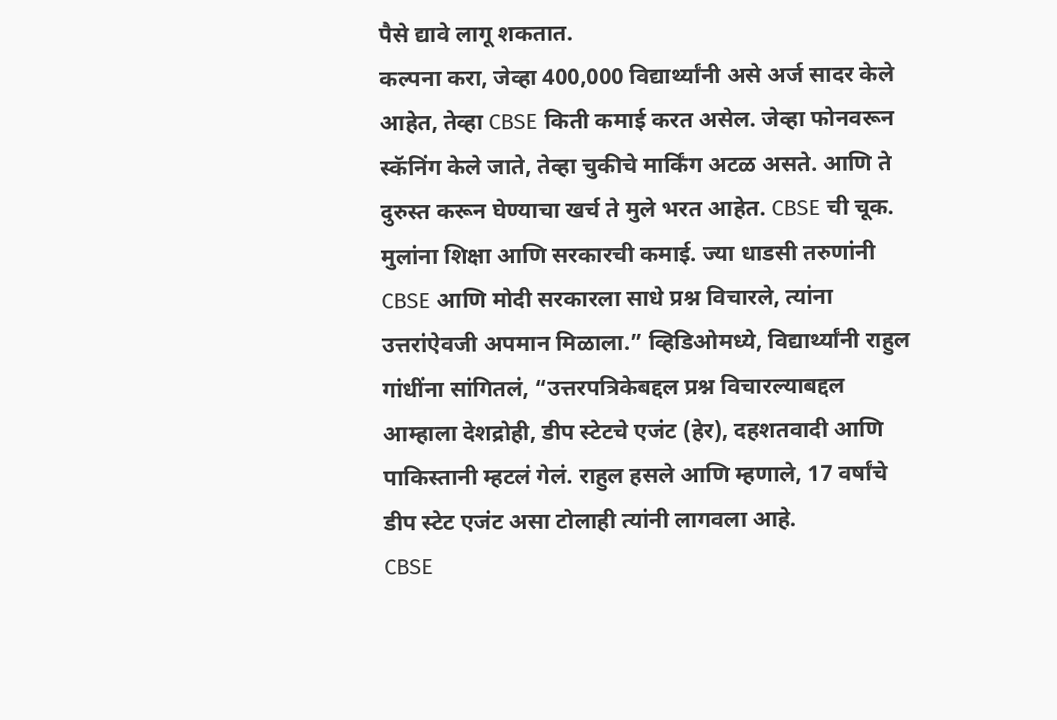पैसे द्यावे लागू शकतात.
कल्पना करा, जेव्हा 400,000 विद्यार्थ्यांनी असे अर्ज सादर केले आहेत, तेव्हा CBSE किती कमाई करत असेल. जेव्हा फोनवरून स्कॅनिंग केले जाते, तेव्हा चुकीचे मार्किंग अटळ असते. आणि ते दुरुस्त करून घेण्याचा खर्च ते मुले भरत आहेत. CBSE ची चूक. मुलांना शिक्षा आणि सरकारची कमाई. ज्या धाडसी तरुणांनी CBSE आणि मोदी सरकारला साधे प्रश्न विचारले, त्यांना उत्तरांऐवजी अपमान मिळाला.” व्हिडिओमध्ये, विद्यार्थ्यांनी राहुल गांधींना सांगितलं, “उत्तरपत्रिकेबद्दल प्रश्न विचारल्याबद्दल आम्हाला देशद्रोही, डीप स्टेटचे एजंट (हेर), दहशतवादी आणि पाकिस्तानी म्हटलं गेलं. राहुल हसले आणि म्हणाले, 17 वर्षांचे डीप स्टेट एजंट असा टोलाही त्यांनी लागवला आहे.
CBSE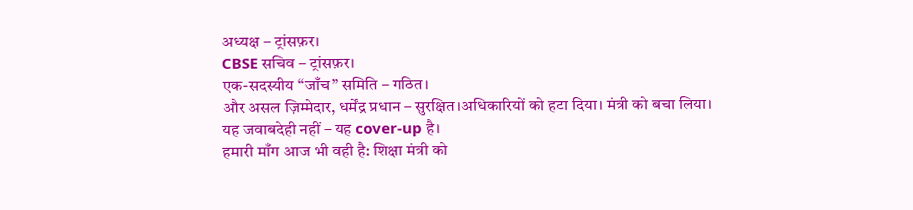अध्यक्ष – ट्रांसफ़र।
CBSE सचिव – ट्रांसफ़र।
एक-सदस्यीय “जाँच” समिति – गठित।
और असल ज़िम्मेदार, धर्मेंद्र प्रधान – सुरक्षित।अधिकारियों को हटा दिया। मंत्री को बचा लिया।
यह जवाबदेही नहीं – यह cover-up है।
हमारी माँग आज भी वही है: शिक्षा मंत्री को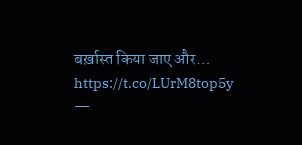बर्ख़ास्त किया जाए और… https://t.co/LUrM8top5y
—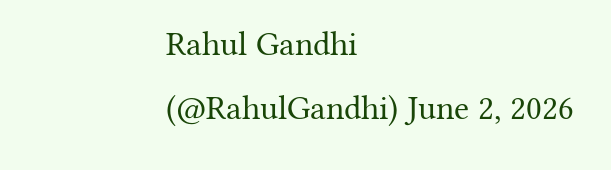Rahul Gandhi (@RahulGandhi) June 2, 2026